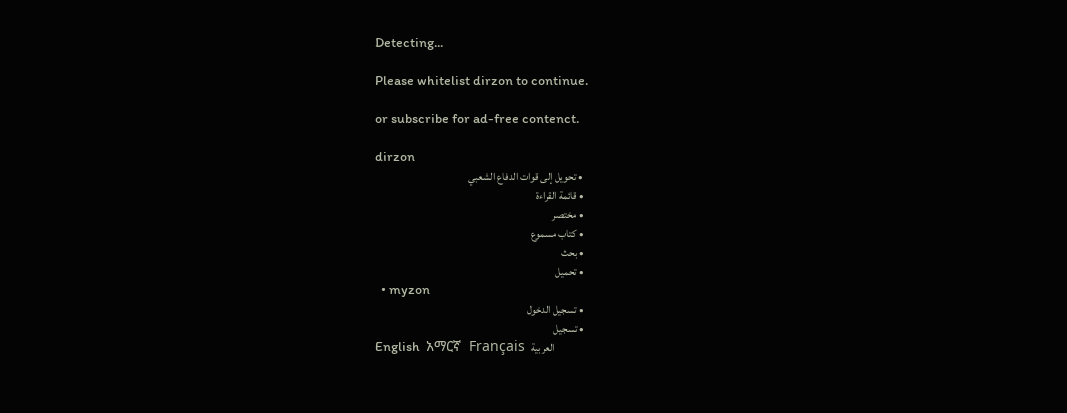Detecting...

Please whitelist dirzon to continue.

or subscribe for ad-free contenct.

dirzon
  • تحويل إلى قوات الدفاع الشعبي
  • قائمة القراءة
  • مختصر
  • كتاب مسموع
  • بحث
  • تحميل
  • myzon
  • تسجيل الدخول
  • تسجيل
English  አማርኛ  Français  العربية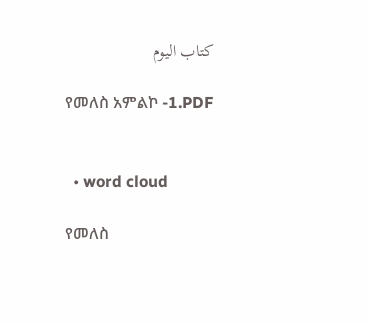كتاب اليوم

የመለስ አምልኮ -1.PDF


  • word cloud

የመለስ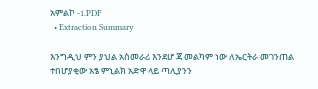አምልኮ -1.PDF
  • Extraction Summary

እንግዲህ ምን ያህል አስመራሪ እንደሆ ጃ መልካም ነው ለኤርትራ መገንጠል ተበሆያቂው አፄ ምኒልክ አድዋ ላይ ጣሊያንን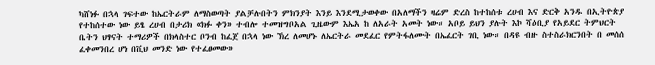ካሸነፉ በኋላ ገፍተው ከኤርትራም ለማስወጣት ያልቻሉበትን ምክንያት እንይ እንደሚታወቀው በአለማችን ዛሬም ድረስ ከተከሰቱ ረሀብ እና ድርቅ አንዱ በኢትዮጵያ የተከሰተው ነው ይፄ ረሀብ በታሪክ «ክፉ ቀን» ተብሎ ተመዝግቦአል ጊዜውም እኤአ ከ ለአራት አመት ነው። አቦይ ይህን ያሉት እኮ ሻዕቢያ የአይደር ትምህርት ቤትን ህፃናት ተማሪዎች በክላስተር ቦንብ ከፈጀ በኋላ ነው ኽረ ለመሆኑ ለኤርትራ መደፈር የምትፋለሙት በኤፈርት ገቢ ነው። በዳዩ ብዙ ስተስራክርንበት በ መሰሰ ፈቀመንበረ ሆነ በቪህ መንድ ነው የተፈፀመው»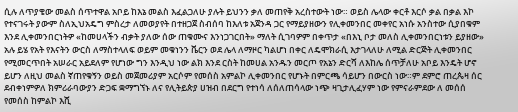ሲሉ ለጥያቄው መልስ ሰጥተዋል አቦይ ከእኔ መልስ እፈልጋለሁ ያሉት ይህንን ቃለ መጠየቅ አረስተውት ነው። ወይስ ሌላው ቀርቶ እርሶ ቃል በቃል እኮ የተናገሩት ያውም ስለኢህአዴግ ምስረታ ለመወያየት በተዘጋጀ ስብሰባ ከእለቱ አጀንዳ ጋር የማይያዘውን የሊቀመንበር መቀየር አነሱ አንስተው ሲያበቁም እንደ ሊቀመንበርነትዎ «ከመሀላችን ብቃት ያለው ሰው ጠቁሙና እንነጋገርበት» ማለት ሲገባዎም በቀጥታ «በእኒ ቦታ መለስ ሊቀመንበርነቱን ይያዘው» አሉ ይሄ የአት የእናትን ውርስ ለማስተላለፍ ወይም መቁነንን ቬርን ወደ ሌላ ለማዞር ካልሆነ በቀር ለዴሞክራሲ እታገላለሁ ለሚል ድርጅት ሊቀመንበር የሚመርጥበት አሠራር አይደለም የሆነው ግን እንዲህ ነው ልክ እንደ ርስት ከመሀል አንዱን መርጦ የአኔን ድርሻ ለእከሌ ሰጥቻለሁ አቦይ እንዴት ሆኖ ይሆን ለዚህ መልስ ኛጠየቁኝን ወይስ መጀመሪያም አርሶም የመሰስ አምልኮ ሊቀመንበር የሆኑት በምርጫ ሳይሆን በውርስ ነው።ም ደምሮ ጠረጴዛ ሰር ደብቀነምዎለ ክምሪራባውያን ድጋፍ ቋማግኘኑ ለና የሊትይጵያ ሀዝብ በደርግ የተነሳ ለሰለጠሳላው ነጭ ዛጊታሊፈሃም ነው የምናራምደው ለ መሰሰ የመሰስ ከምልኮ እሺ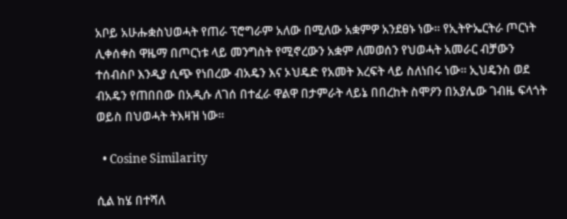አቦይ አሁሑቋስህወሓት የጠራ ፕሮግራም አለው በሚለው አቋምዎ አንደፀኑ ነው። የኢትዮኤርትራ ጦርነት ሊቀሰቀስ ዋዜማ በጦርነቱ ላይ መንግስት የሚኖረውን አቋም ለመወሰን የህወሓት አመራር ብቻውን ተሰብስቦ እንዲያ ሲጭ የነበረው ብአዴን እና ኦህዴድ የአመት እረፍት ላይ ስለነበሩ ነው። ኢህዴንስ ወደ ብአዴን የጠበበው በአዲሱ ለገሰ በተፈራ ዋልዋ በታምራት ላይኔ በበረከት ስሞዖን በአያሌው ገብዜ ፍላጎት ወይስ በህወሓት ትእዛዝ ነው።

  • Cosine Similarity

ሲል ከሄ በተሻለ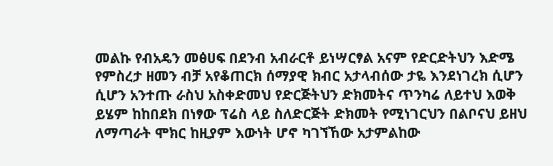መልኩ የብአዴን መፅሀፍ በደንብ አብራርቶ ይነሣርፃል አናም የድርድትህን እድሜ የምስረታ ዘመን ብቻ አየቆጠርክ ሰማያዊ ክብር አታላብሰው ታዬ እንደነገረክ ሲሆን ሲሆን አንተጡ ራስህ አስቀድመህ የድርጅትህን ድክመትና ጥንካሬ ለይተህ እወቅ ይሄም ከከበደክ በነፃው ፕሬስ ላይ ስለድርጅት ድክመት የሚነገርህን በልቦናህ ይዘህ ለማጣራት ሞክር ከዚያም እውነት ሆኖ ካገኘኸው አታምልከው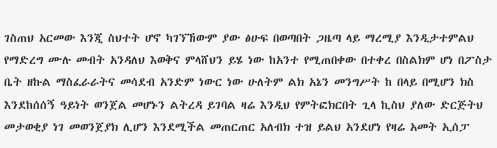ገስጠህ አርመው እንጂ ስህተት ሆኖ ካገኘኸውም ያው ፅሁፍ በወጣበት ጋዜጣ ላይ ማረሚያ እንዲታተምልህ የማድረግ ሙሉ መብት አንዳለህ እወቅና ምላሸህን ይሄ ነው ከአንተ የሚጠበቀው በተቀረ በስልክም ሆነ በፖስታ ቤት ዘኩል ማስፈራራትና መሳደብ አንድም ነውር ነው ሁለትም ልክ አኔን መንግሥት ከ በላይ በሚሆን ክስ እንደከሰሰኝ ዓይነት ወንጀል መሆኑን ልትረዳ ይገባል ዛሬ እንዲህ የምትፎክርበት ጊላ ኪስህ ያለው ድርጅትህ መታወቂያ ነገ መወንጀያክ ሊሆን እንደሚችል መጠርጠር አለብክ ተዝ ይልህ አንደሆነ የዛሬ አመት ኢሰፓ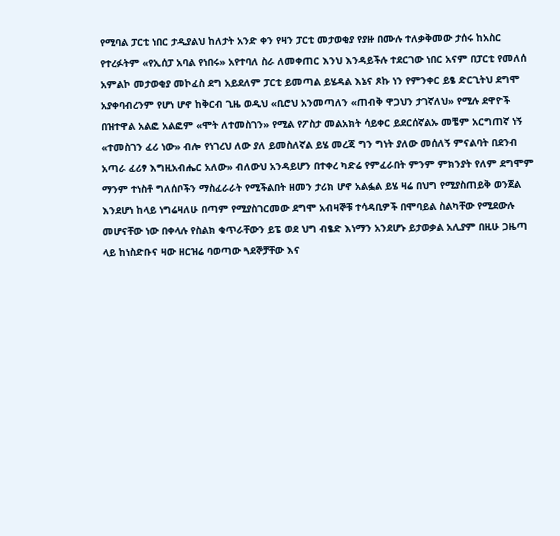የሚባል ፓርቲ ነበር ታዲያልህ ከለታት አንድ ቀን የዛን ፓርቲ መታወቂያ የያዙ በሙሉ ተለቃቅመው ታሰሩ ከአስር የተረፉትም «የኢሰፓ አባል የነበሩ» አየተባለ ስራ ለመቀጠር እንህ እንዳይችሉ ተደርገው ነበር አናም በፓርቲ የመለሰ አምልኮ መታወቂያ መኮፈስ ደግ አይደለም ፓርቲ ይመጣል ይሄዳል እኔና ጾኩ ነን የምንቀር ይፄ ድርጊትህ ደግሞ አያቀባብረንም የሆነ ሆኖ ከቅርብ ጊዜ ወዲህ «ቢሮህ አንመጣለን «ጠብቅ ዋጋህን ታገኛለህ» የሚሉ ደዋዮች በዝተዋል አልፎ አልፎም «ሞት ለተመስገን» የሚል የፖስታ መልአክት ሳይቀር ይደርሰኛልኡ መቼም አርግጠኛ ነኝ «ተመስገን ፈሪ ነው» ብሎ የነገረህ ለው ያለ ይመስለኛል ይሄ መረጃ ግን ግነት ያለው መሰለኝ ምናልባት በደንብ አጣራ ፈሪፃ እግዚአብሔር አለው» ብለውህ አንዳይሆን በተቀረ ካድሬ የምፈራበት ምንም ምክንያት የለም ደግሞም ማንም ተነስቶ ግለሰቦችን ማስፈራራት የሚችልበት ዘመን ታሪክ ሆኖ አልፏል ይሄ ዛሬ በህግ የሚያስጠይቅ ወንጀል እንደሆነ ከላይ ነግሬዛለሁ በጣም የሚያስገርመው ደግሞ አብዛኞቹ ተሳዳቢዎች በሞባይል ስልካቸው የሚደውሉ መሆናቸው ነው በቀላሉ የስልክ ቁጥራቸውን ይፔ ወደ ህግ ብፄድ እነማን አንደሆኑ ይታወቃል አሊያም በዚሁ ጋዜጣ ላይ ከነስድቡና ዛው ዘርዝሬ ባወጣው ጓደኞቻቸው እና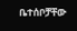ቤተሰቦቻቸው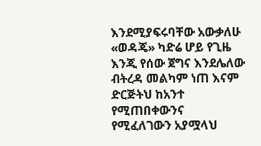እንደሚያፍሩባቸው አውቃለሁ «ወዳጄ» ካድሬ ሆይ የጊዜ እንጂ የሰው ጀግና እንደሌለው ብትረዳ መልካም ነጠ እናም ድርጅትህ ከአንተ የሚጠበቀውንና የሚፈለገውን አያሟላህ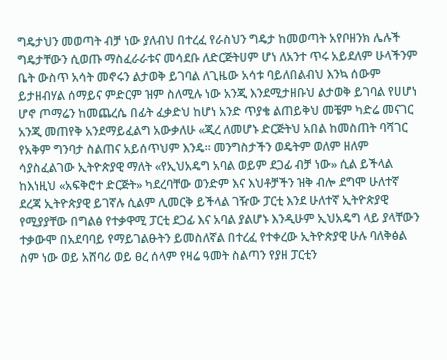ግዴታህን መወጣት ብቻ ነው ያለብህ በተረፈ የራስህን ግዴታ ከመወጣት አየቦዘንክ ሌሉች ግዴታቸውን ሲወጡ ማስፈራራቱና መሳደቡ ለድርጅትሀም ሆነ ለአንተ ጥሩ አይደለም ሁላችንም ቤት ውስጥ አሳት መኖሩን ልታወቅ ይገባል ለጊዜው አሳቱ ባይለበልብህ እንኳ ሰውም ይታዘብሃል ሰማይና ምድርም ዝም ስለሚሉ ነው አንጂ እንደሚታዘቡህ ልታወቅ ይገባል የሀሆነ ሆኖ ጦማሬን ከመጨረሴ በፊት ፈቃድህ ከሆነ አንድ ጥያቄ ልጠይቅህ መቼም ካድሬ መናገር አንጂ መጠየቅ አንደማይፈልግ አውቃለሁ «ጂረ ለመሆኑ ድርጅትህ አበል ከመስጠት ባሻገር የአቅም ግንባታ ስልጠና አይሰጥህም እንዴ። መንግስታችን ወዴትም ወለም ዘለም ሳያስፈልገው ኢትዮጵያዊ ማለት «የኢህአዴግ አባል ወይም ደጋፊ ብቻ ነው» ሲል ይችላል ከእነዚህ «አፍቅሮተ ድርጅት» ካደረባቸው ወንድም እና እህቶቻችን ዝቅ ብሎ ደግሞ ሁለተኛ ደረጃ ኢትዮጵያዊ ይገኛሉ ሲልም ሊመርቅ ይችላል ገዥው ፓርቲ እንደ ሁለተኛ ኢትዮጵያዊ የሚያያቸው በግልፅ የተቃዋሚ ፓርቲ ደጋፊ እና አባል ያልሆኑ እንዲሁም ኢህአዴግ ላይ ያላቸውን ተቃውሞ በአደባባይ የማይገልፁትን ይመስለኛል በተረፈ የተቀረው ኢትዮጵያዊ ሁሉ ባለቅፅል ስም ነው ወይ አሸባሪ ወይ ፀረ ሰላም የዛሬ ዓመት ስልጣን የያዘ ፓርቲን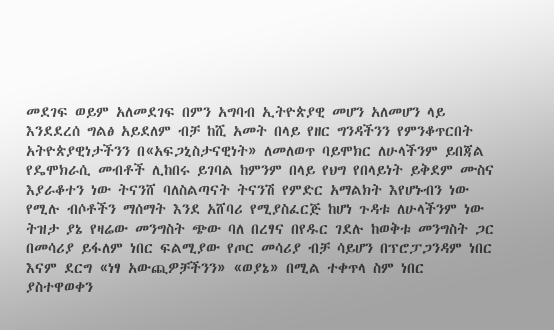መደገፍ ወይም አለመደገፍ በምን አግባብ ኢትዮጵያዊ መሆን አለመሆን ላይ እንደደረሰ ግልፅ አይደለም ብቻ ከሺ አመት በላይ የዘር ግንዳችንን የምንቆጥርበት አትዮጵያዊነታችንን በ«አፍጋኒስታናዊነት» ለመለወጥ ባይሞክር ለሁላችንም ይበጃል የዴሞክራሲ መብቶች ሊከበሩ ይገባል ከምንም በላይ የህግ የበላይነት ይቅደም ሙስና እያራቆተን ነው ትናንሸ ባለስልጣናት ትናንሽ የምድር አማልክት እየሆኑብን ነው የሚሉ ብሶቶችን ማሰማት እንደ አሸባሪ የሚያስፈርጅ ከሆነ ጉዳቱ ለሁላችንም ነው ትዝታ ያኔ የዛሬው መንግስት ጭው ባለ በረፃና በየዱር ገደሉ ከወቅቱ መንግስት ጋር በመሳሪያ ይፋለም ነበር ፍልሚያው የጦር መሳሪያ ብቻ ሳይሆን በፕሮፓጋንዳም ነበር እናም ደርግ «ነፃ አውጪዎቻችንን» «ወያኔ» በሚል ተቀጥላ ስም ነበር ያስተዋወቀን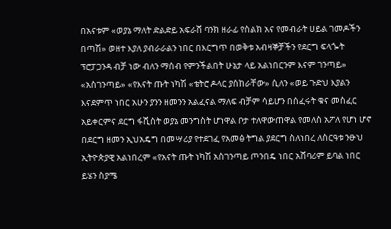በአናቱም «ወያኔ ማለት ድልድይ አፍራሸ ባንክ ዘራፊ የስልክ አና የመብራት ሀይል ገመዶችን በጣሽ» ወዘተ እያለ ያብራራልን ነበር በእርግጥ በወቅቱ አብዛኞቻችን የደርግ ፍላጐት ፕሮፓጋንዳ ብቻ ነው ብለን ማሰብ የምንችልበት ሁኔታ ላይ አልነበርንም እናም ገንጣይ» «አስገንጣይ» «የእናት ጡት ነካሽ «ቴትሮ ዶላር ያሰከራቸው» ሲለን «ወይ ጉድህ እያልን እናደምጥ ነበር አሁን ያንን ዘመንን አልፈናል ማለፍ ብቻም ሳይሆን በሰፈሩት ቁና መስፈር አይቀርምና ደርግ ፋሺስት ወያኔ መንግስት ሆነዋል ቦታ ተለዋውጠዋል የመለስ አፖለ የሆነ ሆኖ በደርግ ዘመን ኢህአዴግ በመሣሪያ የተደገፈ የአመፅ ትግል ያደርግ ስለነበረ ለስርዓቱ ንፁህ ኢትዮጵያዊ አልነበረም «የአናት ጡት ነካሽ አስገንጣይ ጦንበዴ ነበር አሸባሪም ይባል ነበር ይሄን ስያሜ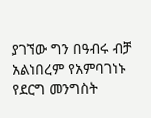ያገኘው ግን በዓብሩ ብቻ አልነበረም የአምባገነኑ የደርግ መንግስት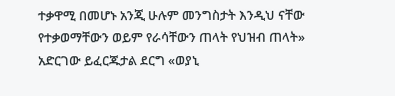ተቃዋሚ በመሆኑ አንጂ ሁሉም መንግስታት እንዲህ ናቸው የተቃወማቸውን ወይም የራሳቸውን ጠላት የህዝብ ጠላት» አድርገው ይፈርጁታል ደርግ «ወያኒ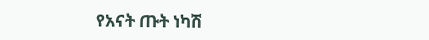የአናት ጡት ነካሽ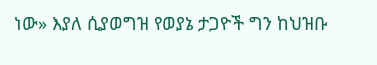ነው» እያለ ሲያወግዝ የወያኔ ታጋዮች ግን ከህዝቡ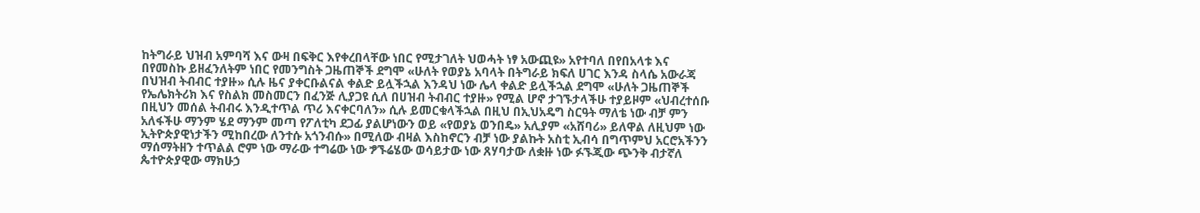ከትግራይ ህዝብ አምባሻ እና ውዛ በፍቅር እየቀረበላቸው ነበር የሚታገለት ህወሓት ነፃ አውጪዩ» አየተባለ በየበአላቱ እና በየመስኩ ይዘፈንለትም ነበር የመንግስት ጋዜጠኞች ደግሞ «ሁለት የወያኔ አባላት በትግራይ ክፍለ ሀገር እንዳ ስላሴ አውራጃ በህዝብ ትብብር ተያዙ» ሲሉ ዜና ያቀርቡልናል ቀልድ ይሏችኋል እንዳህ ነው ሌላ ቀልድ ይሏችኋል ደግሞ «ሁለት ጋዜጠኞች የኤሌክትሪክ እና የስልክ መስመርን በፈንጅ ሊያጋዩ ሲለ በሀዝብ ትብብር ተያዙ» የሚል ሆኖ ታገኙታላችሁ ተያይዞም «ህብረተሰቡ በዚህን መሰል ትብብሩ እንዲተጥል ጥሪ እናቀርባለን» ሲሉ ይመርቁላችኋል በዚህ በኢህአዴግ ስርዓት ማለቴ ነው ብቻ ምን አለፋችሁ ማንም ሄደ ማንም መጣ የፖለቲካ ደጋፊ ያልሆነውን ወይ «የወያኔ ወንበዴ» አሊያም «አሸባሪ» ይለዋል ለዚህም ነው ኢትዮጵያዊነታችን ሚከበረው ለንተሱ አጎንብሱ» በሚለው ብዛል እስከኖርን ብቻ ነው ያልኩት አስቲ ኢብሳ በግጥምህ አርሮአችንን ማሰማትዘን ተጥልል ሮም ነው ማራው ተግሬው ነው ፇኙሬሄው ወሳይታው ነው ጸሃባታው ለቋዙ ነው ፉኙጂው ጭንቅ ብታኛለ ጴተዮጵያዊው ማክሁኃ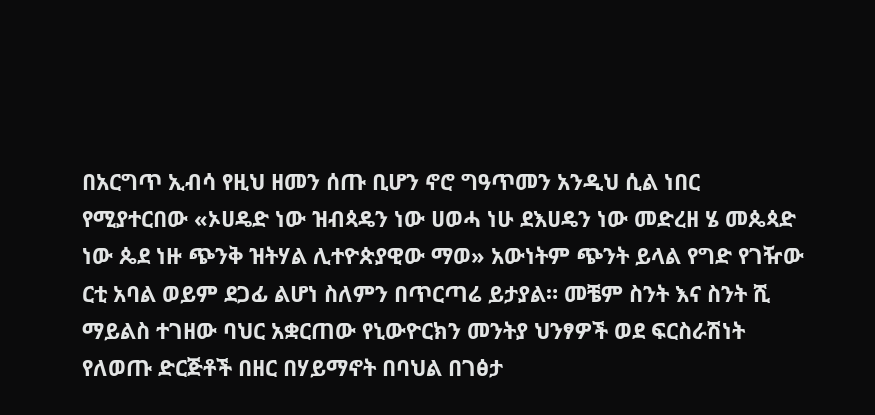በአርግጥ ኢብሳ የዚህ ዘመን ሰጡ ቢሆን ኖሮ ግዓጥመን አንዲህ ሲል ነበር የሚያተርበው «ኦሀዴድ ነው ዝብጳዴን ነው ሀወሓ ነሁ ደእሀዴን ነው መድረዘ ሄ መጴጳድ ነው ጴደ ነዙ ጭንቅ ዝትሃል ሊተዮጵያዊው ማወ» አውነትም ጭንት ይላል የግድ የገዥው ርቲ አባል ወይም ደጋፊ ልሆነ ስለምን በጥርጣሬ ይታያል። መቼም ስንት እና ስንት ሺ ማይልስ ተገዘው ባህር አቋርጠው የኒውዮርክን መንትያ ህንፃዎች ወደ ፍርስራሽነት የለወጡ ድርጅቶች በዘር በሃይማኖት በባህል በገፅታ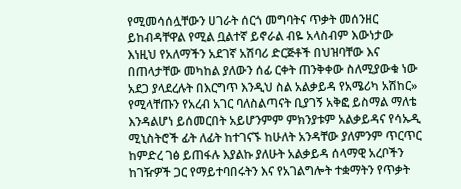የሚመሳሰሏቸውን ሀገራት ሰርጎ መግባትና ጥቃት መሰንዘር ይከብዳቸዋል የሚል ቧልተኛ ይኖራል ብዬ አላስብም እውነታው እነዚህ የአለማችን አደገኛ አሽባሪ ድርጅቶች በህዝባቸው እና በጠላታቸው መካከል ያለውን ሰፊ ርቀት ጠንቅቀው ስለሚያውቁ ነው አደጋ ያላደረሉት በእርግጥ እንዲህ ስል አልቃይዳ የአሜሪካ አሽከር» የሚላቸጡን የአረብ አገር ባለስልጣናት ቢያገኝ አቅፎ ይስማል ማለቴ እንዳልሆነ ይሰመርበት አይሆንምም ምክንያቱም አልቃይዳና የሳኡዲ ሚኒስትሮች ፊት ለፊት ከተገናኙ ከሁለት አንዳቸው ያለምንም ጥርጥር ከምድረ ገፅ ይጠፋሉ እያልኩ ያለሁት አልቃይዳ ሰላማዊ አረቦችን ከገዥዎች ጋር የማይተባበሩትን እና የአገልግሎት ተቋማትን የጥቃት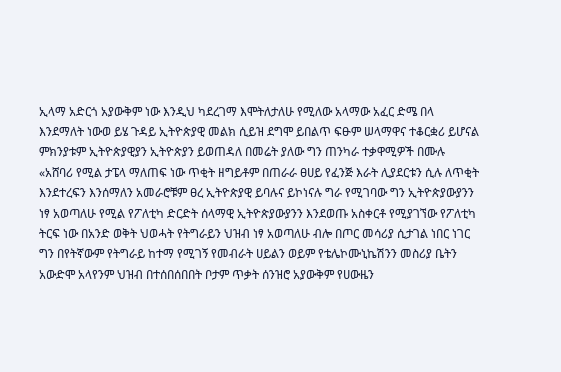ኢላማ አድርጎ አያውቅም ነው እንዲህ ካደረገማ እሞትለታለሁ የሚለው አላማው አፈር ድሜ በላ እንደማለት ነውወ ይሄ ጉዳይ ኢትዮጵያዊ መልክ ሲይዝ ደግሞ ይበልጥ ፍፁም ሠላማዋና ተቆርቋሪ ይሆናል ምክንያቱም ኢትዮጵያዊያን ኢትዮጵያን ይወጠዳለ በመሬት ያለው ግን ጠንካራ ተቃዋሚዎች በሙሉ «አሸባሪ የሚል ታፔላ ማለጠፍ ነው ጥቂት ዘግይቶም በጠራራ ፀሀይ የፈንጅ እራት ሊያደርቱን ሲሉ ለጥቂት እንደተረፍን እንሰማለን አመራሮቹም ፀረ ኢትዮጵያዊ ይባሉና ይኮነናሉ ግራ የሚገባው ግን ኢትዮጵያውያንን ነፃ አወጣለሁ የሚል የፖለቲካ ድርድት ሰላማዊ ኢትዮጵያውያንን እንደወጡ አስቀርቶ የሚያገኘው የፖለቲካ ትርፍ ነው በአንድ ወቅት ህወሓት የትግራይን ህዝብ ነፃ አወጣለሁ ብሎ በጦር መሳሪያ ሲታገል ነበር ነገር ግን በየትኛውም የትግራይ ከተማ የሚገኝ የመብራት ሀይልን ወይም የቴሌኮሙኒኬሽንን መስሪያ ቤትን አውድሞ አላየንም ህዝብ በተሰበሰበበት ቦታም ጥቃት ሰንዝሮ አያውቅም የሀውዜን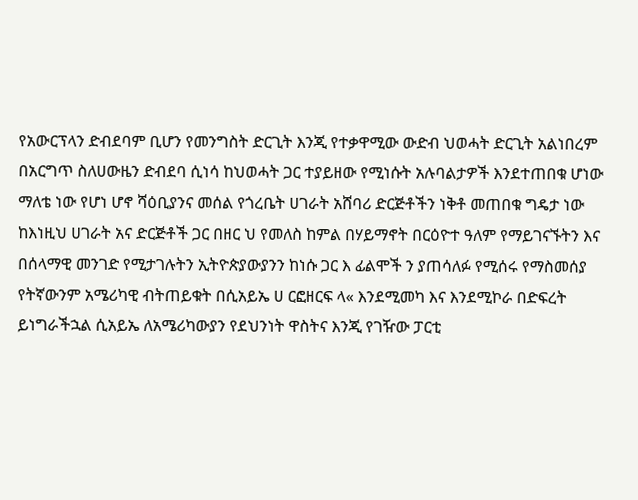የአውርፕላን ድብደባም ቢሆን የመንግስት ድርጊት እንጂ የተቃዋሚው ውድብ ህወሓት ድርጊት አልነበረም በአርግጥ ስለሀውዜን ድብደባ ሲነሳ ከህወሓት ጋር ተያይዘው የሚነሱት አሉባልታዎች እንደተጠበቁ ሆነው ማለቴ ነው የሆነ ሆኖ ሻዕቢያንና መሰል የጎረቤት ሀገራት አሸባሪ ድርጅቶችን ነቅቶ መጠበቁ ግዴታ ነው ከእነዚህ ሀገራት አና ድርጅቶች ጋር በዘር ህ የመለስ ከምል በሃይማኖት በርዕዮተ ዓለም የማይገናኙትን እና በሰላማዊ መንገድ የሚታገሉትን ኢትዮጵያውያንን ከነሱ ጋር እ ፊልሞች ን ያጠሳለፉ የሚሰሩ የማስመሰያ የትኛውንም አሜሪካዊ ብትጠይቁት በሲአይኤ ሀ ርፎዘርፍ ላ« እንደሚመካ እና እንደሚኮራ በድፍረት ይነግራችኋል ሲአይኤ ለአሜሪካውያን የደህንነት ዋስትና እንጂ የገዥው ፓርቲ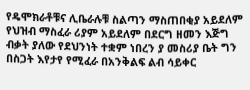የዴሞክራቶቹና ሊቤራሉቹ ስልጣን ማስጠበቂያ አይደለም የህዝብ ማስፈራ ሪያም አይደለም በደርግ ዘመን እጅግ ብቃት ያለው የደህንነት ተቋም ነበረን ያ መስሪያ ቤት ግን በስጋት እየታየ የሚፈራ በአንቅልፍ ልብ ሳይቀር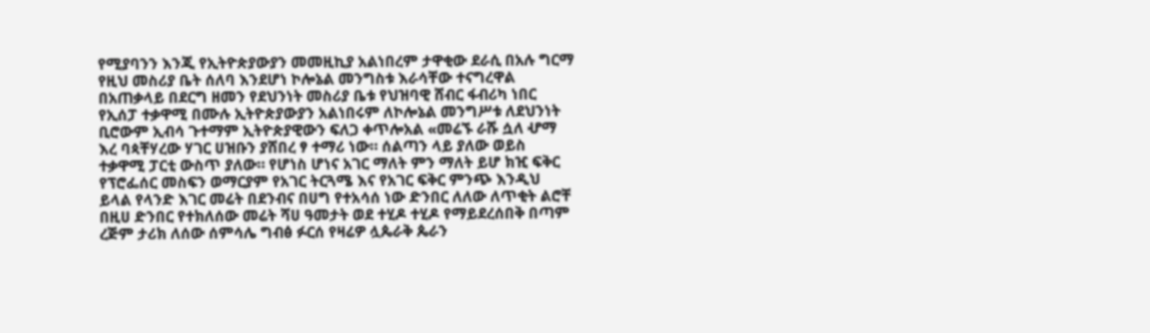የሚያባንን እንጂ የኢትዮጵያውያን መመዚኪያ አልነበረም ታዋቂው ደራሲ በአሉ ግርማ የዚህ መስሪያ ቤት ሰለባ እንደሆነ ኮሎኔል መንግስቱ እራሳቸው ተናግረዋል በአጠቃላይ በደርግ ዘመን የደህንነት መስሪያ ቤቱ የህዝባዊ ሸብር ፋብሪካ ነበር የኢሰፓ ተቃዋሚ በሙሉ ኢትዮጵያውያን አልነበሩም ለኮሎኔል መንግሥቱ ለደህንነት ቢሮውም ኢብሳ ጉተማም ኢትዮጵያዊውን ፍለጋ ቀጥሎአል «መሬኙ ራሹ ሷለ ሇማ እረ ባጳቸሃረው ሃገር ሀዝቡን ያሸበረ ፃ ተማሪ ነው። ሰልጣን ላይ ያለው ወይስ ተቃዋሚ ፓርቲ ውስጥ ያለው። የሆነስ ሆነና አገር ማለት ምን ማለት ይሆ ክዢ ፍቅር የፕሮፌሰር መስፍን ወማርያም የአገር ትርጓሜ እና የአገር ፍቅር ምንጭ እንዲህ ይላል የላንድ እገር መሬት በደንብና በሀግ የተአሳሰ ነው ድንበር ለለው ለጥቂት ልሮቸ በዚሀ ድንበር የተክለሰው መሬት ሻሀ ዓመታት ወደ ተሂዶ ተሂዶ የማይደረሰበቅ በጣም ረጅም ታሪክ ለሰው ሰምሳሌ ግብፅ ፉርሰ የዛሬዎ ሏጴራቅ ጴራን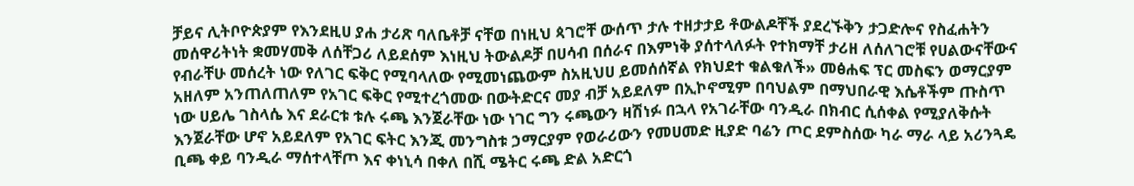ቻይና ሊትቦዮጵያም የእንደዚሀ ያሐ ታሪጽ ባለቤቶቻ ናቸወ በነዚህ ጳገሮቸ ውሰጥ ታሉ ተዘታታይ ቶውልዶቸች ያደረኙቅን ታጋድሎና የስፈሐትን መሰዋሪትነት ቋመሃመቅ ለሰቸጋሪ ለይደሰም እነዚህ ትውልዶቻ በሀሳብ በሰራና በእምነቅ ያሰተላለፉት የተክማቸ ታሪዘ ለሰለገሮቹ የሀልውናቸውና የብራቸሁ መሰረት ነው የለገር ፍቅር የሚባላለው የሚመነጨውም ስአዚህሀ ይመሰሰኛል የክህደተ ቁልቁለች» መፅሐፍ ፕር መስፍን ወማርያም አዘለም አንጠለጠለም የአገር ፍቅር የሚተረጎመው በውትድርና መያ ብቻ አይደለም በኢኮኖሚም በባህልም በማህበራዊ እሴቶችም ጡስጥ ነው ሀይሌ ገስላሴ እና ደራርቱ ቱሉ ሩጫ እንጀራቸው ነው ነገር ግን ሩጫውን ዛሽነፉ በኋላ የአገራቸው ባንዲራ በክብር ሲሰቀል የሚያለቅሱት እንጀራቸው ሆኖ አይደለም የአገር ፍትር እንጂ መንግስቱ ኃማርያም የወራሪውን የመሀመድ ዚያድ ባሬን ጦር ደምስሰው ካራ ማራ ላይ አሪንጓዴ ቢጫ ቀይ ባንዲራ ማሰተላቸጦ እና ቀነኒሳ በቀለ በሺ ሜትር ሩጫ ድል አድርጎ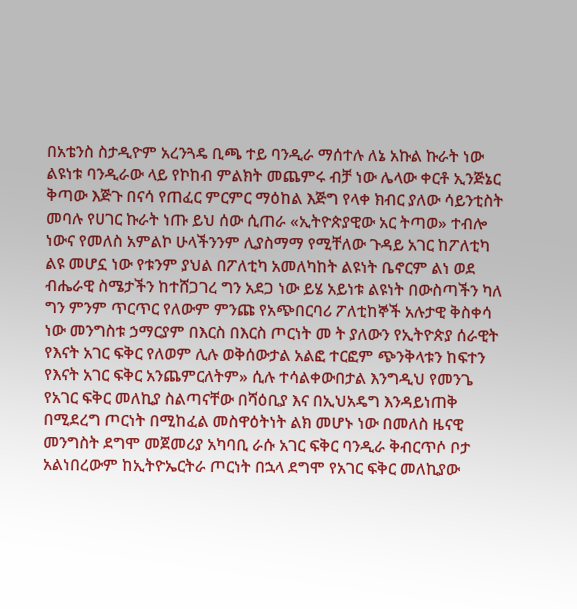በአቴንስ ስታዲዮም አረንጓዴ ቢጫ ተይ ባንዲራ ማሰተሉ ለኔ አኩል ኩራት ነው ልዩነቱ ባንዲራው ላይ የኮከብ ምልክት መጨምሩ ብቻ ነው ሌላው ቀርቶ ኢንጅኔር ቅጣው እጅጉ በናሳ የጠፈር ምርምር ማዕከል እጅግ የላቀ ክብር ያለው ሳይንቲስት መባሉ የሀገር ኩራት ነጡ ይህ ሰው ሲጠራ «ኢትዮጵያዊው አር ትጣወ» ተብሎ ነውና የመለስ አምልኮ ሁላችንንም ሊያስማማ የሚቸለው ጉዳይ አገር ከፖለቲካ ልዩ መሆኗ ነው የቱንም ያህል በፖለቲካ አመለካከት ልዩነት ቤኖርም ልነ ወደ ብሔራዊ ስሜታችን ከተሸጋገረ ግን አደጋ ነው ይሄ አይነቱ ልዩነት በውስጣችን ካለ ግን ምንም ጥርጥር የለውም ምንጩ የአጭበርባሪ ፖለቲከኞች አሉታዊ ቅስቀሳ ነው መንግስቱ ኃማርያም በእርስ በእርስ ጦርነት መ ት ያለውን የኢትዮጵያ ሰራዊት የእናት አገር ፍቅር የለወም ሊሉ ወቅሰውታል አልፎ ተርፎም ጭንቅላቱን ከፍተን የእናት አገር ፍቅር አንጨምርለትም» ሲሉ ተሳልቀውበታል እንግዲህ የመንጌ የአገር ፍቅር መለኪያ ስልጣናቸው በሻዕቢያ እና በኢህአዴግ እንዳይነጠቅ በሚደረግ ጦርነት በሚከፈል መስዋዕትነት ልክ መሆኑ ነው በመለስ ዜናዊ መንግስት ደግሞ መጀመሪያ አካባቢ ራሱ አገር ፍቅር ባንዲራ ቅብርጥሶ ቦታ አልነበረውም ከኢትዮኤርትራ ጦርነት በኋላ ደግሞ የአገር ፍቅር መለኪያው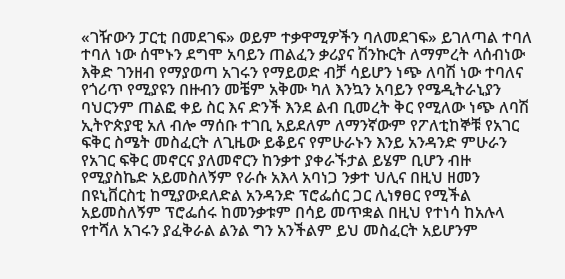«ገዥውን ፓርቲ በመደገፍ» ወይም ተቃዋሚዎችን ባለመደገፍ» ይገለጣል ተባለ ተባለ ነው ሰሞኑን ደግሞ አባይን ጠልፈን ቃሪያና ሽንኩርት ለማምረት ላሰብነው እቅድ ገንዘብ የማያወጣ አገሩን የማይወድ ብቻ ሳይሆን ነጭ ለባሽ ነው ተባለና የጎሪጥ የሚያዩን በዙብን መቼም አቅሙ ካለ እንኳን አባይን የሜዲትራኒያን ባህርንም ጠልፎ ቀይ ስር እና ድንች እንደ ልብ ቢመረት ቅር የሚለው ነጭ ለባሽ ኢትዮጵያዊ አለ ብሎ ማሰቡ ተገቢ አይደለም ለማንኛውም የፖለቲከኞቹ የአገር ፍቅር ስሜት መስፈርት ለጊዜው ይቆይና የምሁራኑን እንይ አንዳንድ ምሁራን የአገር ፍቅር መኖርና ያለመኖርን ከንቃተ ያቀራኙታል ይሄም ቢሆን ብዙ የሚያስኬድ አይመስለኝም የራሱ አእላ አባነጋ ንቃተ ህሊና በዚህ ዘመን በዩኒቨርስቲ ከሚያውደለድል አንዳንድ ፕሮፌሰር ጋር ሊነፃፀር የሚችል አይመስለኝም ፕሮፌሰሩ ከመንቃቱም በሳይ መጥቋል በዚህ የተነሳ ከአሉላ የተሻለ አገሩን ያፈቅራል ልንል ግን አንችልም ይህ መስፈርት አይሆንም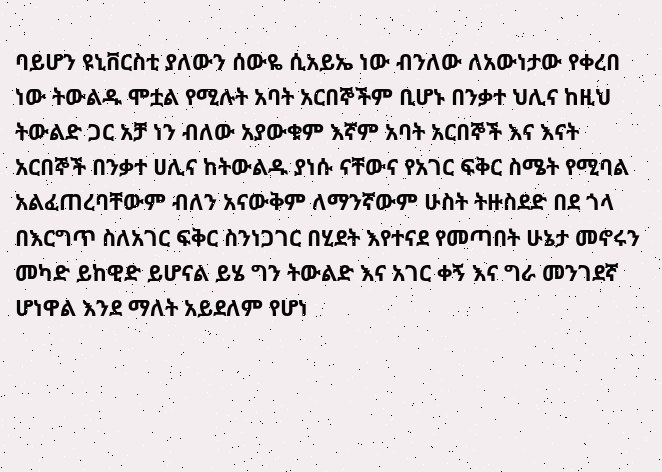ባይሆን ዩኒቨርስቲ ያለውን ሰውዬ ሲአይኤ ነው ብንለው ለአውነታው የቀረበ ነው ትውልዱ ሞቷል የሚሉት አባት አርበኞችም ቢሆኑ በንቃተ ህሊና ከዚህ ትውልድ ጋር አቻ ነን ብለው አያውቁም እኛም አባት አርበኞች እና እናት አርበኞች በንቃተ ሀሊና ከትውልዱ ያነሱ ናቸውና የአገር ፍቅር ስሜት የሚባል አልፈጠረባቸውም ብለን አናውቅም ለማንኛውም ሁስት ትዙስደድ በደ ጎላ በእርግጥ ስለአገር ፍቅር ስንነጋገር በሂደት እየተናደ የመጣበት ሁኔታ መኖሩን መካድ ይከዊድ ይሆናል ይሄ ግን ትውልድ እና አገር ቀኝ እና ግራ መንገደኛ ሆነዋል እንደ ማለት አይደለም የሆነ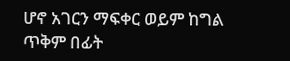ሆኖ አገርን ማፍቀር ወይም ከግል ጥቅም በፊት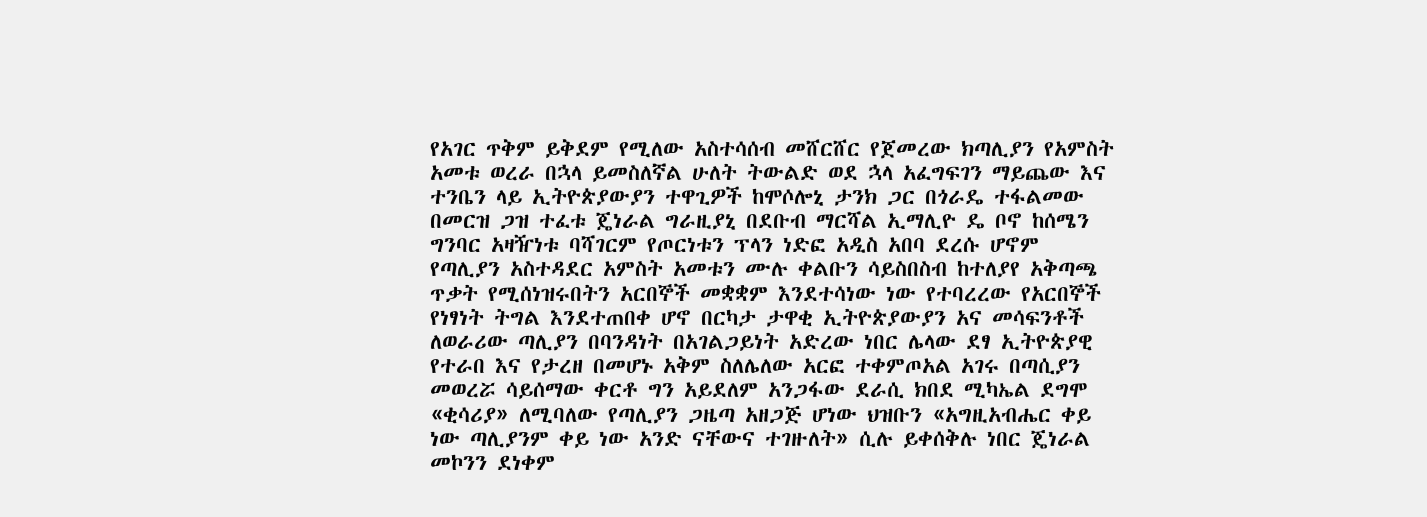የአገር ጥቅም ይቅደም የሚለው አስተሳሰብ መሸርሸር የጀመረው ክጣሊያን የአምስት አመቱ ወረራ በኋላ ይመስለኛል ሁለት ትውልድ ወደ ኋላ አፈግፍገን ማይጨው እና ተንቤን ላይ ኢትዮጵያውያን ተዋጊዎች ከሞሶሎኒ ታንክ ጋር በጎራዴ ተፋልመው በመርዝ ጋዝ ተፈቱ ጄነራል ግራዚያኒ በደቡብ ማርሻል ኢማሊዮ ዴ ቦኖ ከሰሜን ግንባር አዛዥነቱ ባሻገርም የጦርነቱን ፕላን ነድፎ አዲስ አበባ ደረሱ ሆኖም የጣሊያን አስተዳደር አምስት አመቱን ሙሉ ቀልቡን ሳይስበስብ ከተለያየ አቅጣጫ ጥቃት የሚሰነዝሩበትን አርበኞች መቋቋም እንደተሳነው ነው የተባረረው የአርበኞች የነፃነት ትግል እንደተጠበቀ ሆኖ በርካታ ታዋቂ ኢትዮጵያውያን አና መሳፍንቶች ለወራሪው ጣሊያን በባንዳነት በአገልጋይነት አድረው ነበር ሌላው ደፃ ኢትዮጵያዊ የተራበ እና የታረዘ በመሆኑ አቅም ስለሌለው አርፎ ተቀምጦአል አገሩ በጣሲያን መወረሯ ሳይሰማው ቀርቶ ግን አይደለም አንጋፋው ደራሲ ክበደ ሚካኤል ደግሞ «ቂሳሪያ» ለሚባለው የጣሊያን ጋዜጣ አዘጋጅ ሆነው ህዝቡን «አግዚአብሔር ቀይ ነው ጣሊያንም ቀይ ነው አንድ ናቸውና ተገዙለት» ሲሉ ይቀሰቅሉ ነበር ጄነራል መኮንን ደነቀም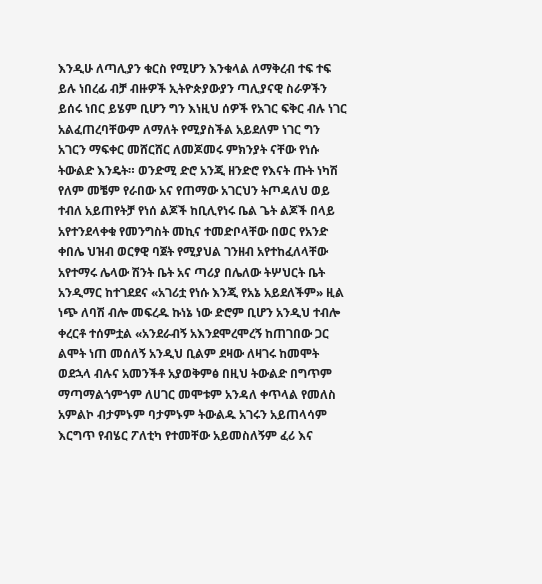እንዲሁ ለጣሊያን ቁርስ የሚሆን እንቁላል ለማቅረብ ተፍ ተፍ ይሉ ነበረፊ ብቻ ብዙዎች ኢትዮጵያውያን ጣሊያናዊ ስራዎችን ይሰሩ ነበር ይሄም ቢሆን ግን እነዚህ ሰዎች የአገር ፍቅር ብሉ ነገር አልፈጠረባቸውም ለማለት የሚያስችል አይደለም ነገር ግን አገርን ማፍቀር መሸርሸር ለመጆመሩ ምክንያት ናቸው የነሱ ትውልድ እንዴት። ወንድሚ ድሮ አንጂ ዘንድሮ የእናት ጡት ነካሽ የለም መቼም የራበው አና የጠማው አገርህን ትጦዳለህ ወይ ተብለ አይጠየትቻ የነሰ ልጆች ከቢሊየነሩ ቤል ጌት ልጆች በላይ አየተንደላቀቁ የመንግስት መኪና ተመድቦላቸው በወር የአንድ ቀበሌ ህዝብ ወርፃዊ ባጀት የሚያህል ገንዘብ አየተከፈለላቸው አየተማሩ ሌላው ሽንት ቤት አና ጣሪያ በሌለው ትሦህርት ቤት አንዲማር ከተገደደና «አገሪቷ የነሱ እንጂ የአኔ አይደለችም» ዚል ነጭ ለባሽ ብሎ መፍረዱ ኩነኔ ነው ድሮም ቢሆን አንዲህ ተብሎ ቀረርቶ ተሰምቷል «አንደራብኝ አእንደሞረሞረኝ ከጠገበው ጋር ልሞት ነጠ መሰለኝ አንዲህ ቢልም ደዛው ለዛገሩ ከመሞት ወደኋላ ብሉና አመንችቶ አያወቅምፅ በዚህ ትውልድ በግጥም ማጣማልጎምጎም ለሀገር መሞቱም አንዳለ ቀጥላል የመለስ አምልኮ ብታምኑም ባታምኑም ትውልዱ አገሩን አይጠላሳም እርግጥ የብሄር ፖለቲካ የተመቸው አይመስለኝም ፈሪ እና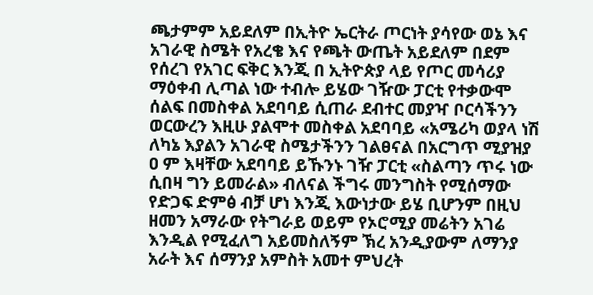ጫታምም አይደለም በኢትዮ ኤርትራ ጦርነት ያሳየው ወኔ እና አገራዊ ስሜት የአረቄ እና የጫት ውጤት አይደለም በደም የሰረገ የአገር ፍቅር እንጂ በ ኢትዮጵያ ላይ የጦር መሳሪያ ማዕቀብ ሊጣል ነው ተብሎ ይሄው ገዥው ፓርቲ የተቃውሞ ሰልፍ በመስቀል አደባባይ ሲጠራ ደብተር መያዣ ቦርሳችንን ወርውረን እዚሁ ያልሞተ መስቀል አደባባይ «አሜሪካ ወያላ ነሽ ለካኔ እያልን አገራዊ ስሜታችንን ገልፀናል በአርግጥ ሚያዝያ ዐ ም እዛቸው አደባባይ ይኹንኑ ገዥ ፓርቲ «ስልጣን ጥሩ ነው ሲበዛ ግን ይመራል» ብለናል ችግሩ መንግስት የሚሰማው የድጋፍ ድምፅ ብቻ ሆነ እንጂ እውነታው ይሄ ቢሆንም በዚህ ዘመን አማራው የትግራይ ወይም የኦሮሚያ መሬትን አገሬ እንዲል የሚፈለግ አይመስለኝም ኽረ አንዲያውም ለማንያ አራት እና ሰማንያ አምስት አመተ ምህረት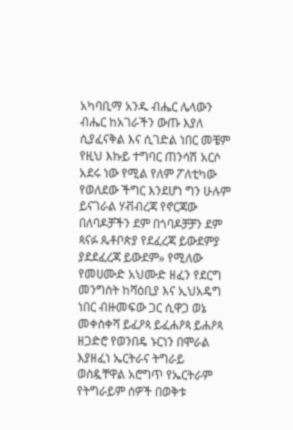አካባቢማ አንዱ ብሔር ሌላውን ብሔር ከአገራችን ውጡ እያለ ሲያፈናቅል እና ሲገድል ነበር መቼም የዚህ እኩይ ተግባር ጠንሳሽ አርሶ አደሩ ነው የሚል የለም ፖለቲካው የወለደው ችግር እንደሆነ ግን ሁሉም ይናገራል ሃቭብረጃ የኖርጃው በለባዶቻችን ደም በጎባዶቻቻን ደም ጳናፉ ጴቶቦጵያ የደፈረጃ ይውደምያ ያደደፈረጃ ይውደም» የሚለው የመሀሙድ አህሙድ ዘፈን የደርግ መንግስት ከሻዕቢያ እና ኢህአዴግ ነበር ብዙመፍው ጋር ሲዋጋ ወኔ መቀስቀሻ ይፈዖጳ ይፈሐዖጳ ይሐዖጳ ዘጋድሮ የወንበዴ ኑርነን በሞራል እያዘፈነ ኤርትራና ትግራይ ወስዷቸዋል አሮግጥ የኤርትራም የትግራይም ሰዎች በወቅቱ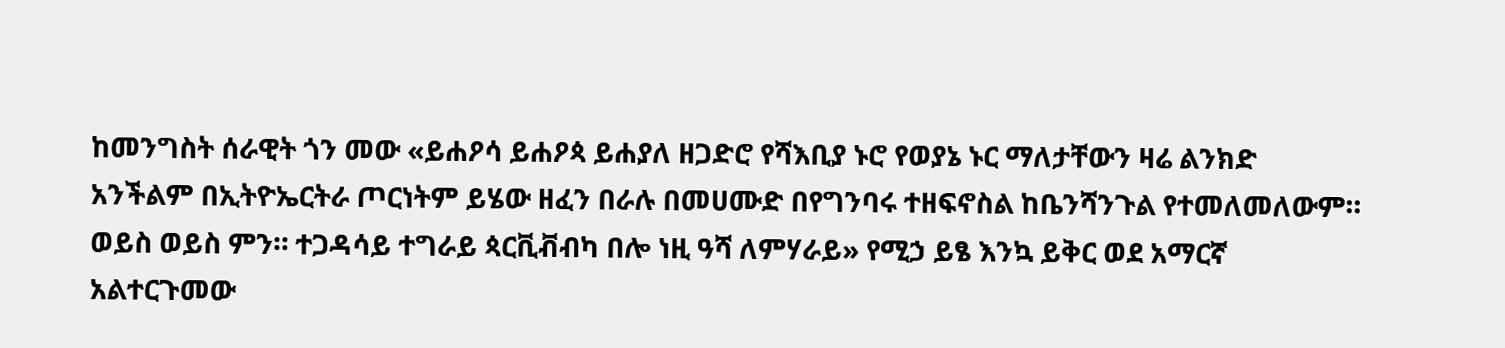ከመንግስት ሰራዊት ጎን መው «ይሐዖሳ ይሐዖጳ ይሐያለ ዘጋድሮ የሻእቢያ ኑሮ የወያኔ ኑር ማለታቸውን ዛሬ ልንክድ አንችልም በኢትዮኤርትራ ጦርነትም ይሄው ዘፈን በራሉ በመሀሙድ በየግንባሩ ተዘፍኖስል ከቤንሻንጉል የተመለመለውም። ወይስ ወይስ ምን። ተጋዳሳይ ተግራይ ጳርቪቭብካ በሎ ነዚ ዓሻ ለምሃራይ» የሚኃ ይፄ እንኳ ይቅር ወደ አማርኛ አልተርጉመው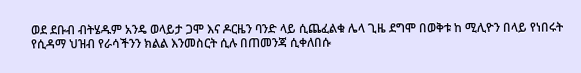ወደ ደቡብ ብትሄዱም አንዴ ወላይታ ጋሞ እና ዶርዜን ባንድ ላይ ሲጨፈልቁ ሌላ ጊዜ ደግሞ በወቅቱ ከ ሚሊዮን በላይ የነበሩት የሲዳማ ህዝብ የራሳችንን ክልል እንመስርት ሲሉ በጠመንጃ ሲቀለበሱ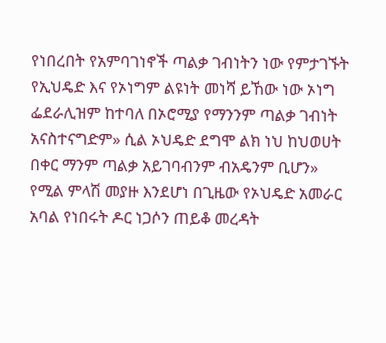የነበረበት የአምባገነኖች ጣልቃ ገብነትን ነው የምታገኙት የኢህዴድ እና የኦነግም ልዩነት መነሻ ይኸው ነው ኦነግ ፌደራሊዝም ከተባለ በኦሮሚያ የማንንም ጣልቃ ገብነት አናስተናግድም» ሲል ኦህዴድ ደግሞ ልክ ነህ ከህወሀት በቀር ማንም ጣልቃ አይገባብንም ብአዴንም ቢሆን» የሚል ምላሽ መያዙ እንደሆነ በጊዜው የኦህዴድ አመራር አባል የነበሩት ዶር ነጋሶን ጠይቆ መረዳት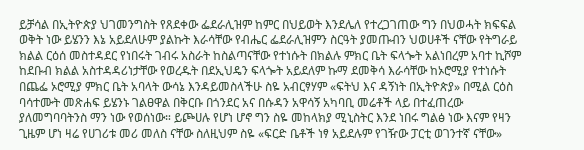ይቻሳል በኢትዮጵያ ህገመንግስት የጸደቀው ፌደራሊዝም ከምር በህይወት እንደሌለ የተረጋገጠው ግን በህወሓት ክፍፍል ወቅት ነው ይሄንን እኔ አይደለሁም ያልኩት እራሳቸው የብሔር ፌደራሊዝምን ስርዓት ያመጡብን ህወሀቶች ናቸው የትግራይ ክልል ርዕሰ መስተዳደር የነበሩት ገብሩ አስራት ከስልጣናቸው የተነሱት በክልሉ ምክር ቤት ፍላጐት አልነበረም አባተ ኪሾም ከደቡብ ክልል አስተዳዳሪነታቸው የወረዱት በደኢህዴን ፍላጐት አይደለም ኩማ ደመቅሳ እራሳቸው ከኦሮሚያ የተነሱት በጨፌ ኦሮሚያ ምክር ቤት አባላት ውሳኔ እንዳይመስላችሁ ስዬ አብርፃሃም «ፍትህ እና ዳኝነት በኢትዮጵያ» በሚል ርዕስ ባሳተሙት መጽሐፍ ይሄንኑ ገልፀዋል በቅርቡ በጎንደር አና በሱዳን አዋሳኝ አካባቢ መሬቶች ላይ በተፈጠረው ያለመግባባትንስ ማን ነው የወሰነው። ይጮሀሉ የሆነ ሆኖ ግን ስዬ መከላክያ ሚኒስትር እንደ ነበሩ ግልፅ ነው እናም የዛን ጊዜም ሆነ ዛሬ የሀገሪቱ መሪ መለስ ናቸው ስለዚህም ስዬ «ፍርድ ቤቶች ነፃ አይደሉም የገዥው ፓርቲ ወገንተኛ ናቸው»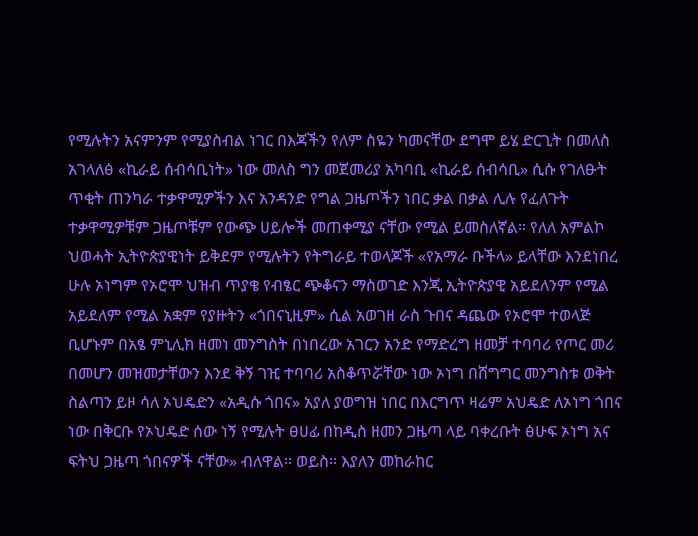የሚሉትን አናምንም የሚያስብል ነገር በእጃችን የለም ስዬን ካመናቸው ደግሞ ይሄ ድርጊት በመለስ አገላለፅ «ኪራይ ሰብሳቢነት» ነው መለስ ግን መጀመሪያ አካባቢ «ኪራይ ሰብሳቢ» ሲሱ የገለፁት ጥቂት ጠንካራ ተቃዋሚዎችን እና አንዳንድ የግል ጋዜጦችን ነበር ቃል በቃል ሊሉ የፈለጉት ተቃዋሚዎቹም ጋዜጦቹም የውጭ ሀይሎች መጠቀሚያ ናቸው የሚል ይመስለኛል። የለለ አምልኮ ህወሓት ኢትዮጵያዊነት ይቅደም የሚሉትን የትግራይ ተወላጆች «የአማራ ቡችላ» ይላቸው እንደነበረ ሁሉ ኦነግም የኦሮሞ ህዝብ ጥያቄ የብፄር ጭቆናን ማስወገድ እንጂ ኢትዮጵያዊ አይደለንም የሚል አይደለም የሚል አቋም የያዙትን «ጎበናኒዚም» ሲል አወገዘ ራስ ጉበና ዳጨው የኦሮሞ ተወላጅ ቢሆኑም በአፄ ምኒሊክ ዘመነ መንግስት በነበረው አገርን አንድ የማድረግ ዘመቻ ተባባሪ የጦር መሪ በመሆን መዝመታቸውን እንደ ቅኝ ገዢ ተባባሪ አስቆጥሯቸው ነው ኦነግ በሸግግር መንግስቱ ወቅት ስልጣን ይዞ ሳለ ኦህዴድን «አዲሱ ጎበና» አያለ ያወግዝ ነበር በእርግጥ ዛሬም አህዴድ ለኦነግ ጎበና ነው በቅርቡ የኦህዴድ ሰው ነኝ የሚሉት ፀሀፊ በከዲስ ዘመን ጋዜጣ ላይ ባቀረቡት ፅሁፍ ኦነግ አና ፍትህ ጋዜጣ ጎበናዎች ናቸው» ብለዋል። ወይስ። እያለን መከራከር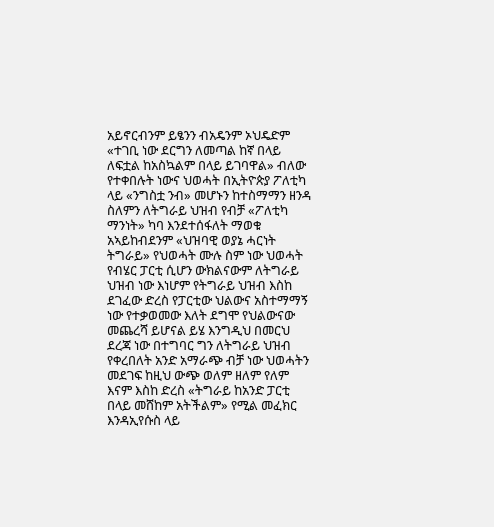አይኖርብንም ይፄንን ብአዴንም ኦህዴድም «ተገቢ ነው ደርግን ለመጣል ከኛ በላይ ለፍቷል ከአስኳልም በላይ ይገባዋል» ብለው የተቀበሉት ነውና ህወሓት በኢትዮጵያ ፖለቲካ ላይ «ንግስቷ ንብ» መሆኑን ከተስማማን ዘንዳ ስለምን ለትግራይ ህዝብ የብቻ «ፖለቲካ ማንነት» ካባ እንደተሰፋለት ማወቁ አኣይከብደንም «ህዝባዊ ወያኔ ሓርነት ትግራይ» የህወሓት ሙሉ ስም ነው ህወሓት የብሄር ፓርቲ ሲሆን ውክልናውም ለትግራይ ህዝብ ነው እነሆም የትግራይ ህዝብ እስከ ደገፈው ድረስ የፓርቲው ህልውና አስተማማኝ ነው የተቃወመው እለት ደግሞ የህልውናው መጨረሻ ይሆናል ይሄ እንግዲህ በመርህ ደረጃ ነው በተግባር ግን ለትግራይ ህዝብ የቀረበለት አንድ አማራጭ ብቻ ነው ህወሓትን መደገፍ ከዚህ ውጭ ወለም ዘለም የለም እናም እስከ ድረስ «ትግራይ ከአንድ ፓርቲ በላይ መሸከም አትችልም» የሚል መፈክር እንዳኢየሱስ ላይ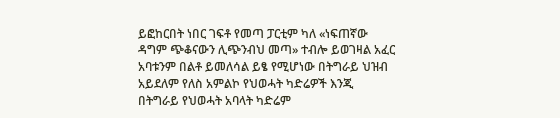ይፎከርበት ነበር ገፍቶ የመጣ ፓርቲም ካለ «ነፍጠኛው ዳግም ጭቆናውን ሊጭንብህ መጣ» ተብሎ ይወገዛል አፈር አባቱንም በልቶ ይመለሳል ይፄ የሚሆነው በትግራይ ህዝብ አይደለም የለስ አምልኮ የህወሓት ካድሬዎች እንጂ በትግራይ የህወሓት አባላት ካድሬም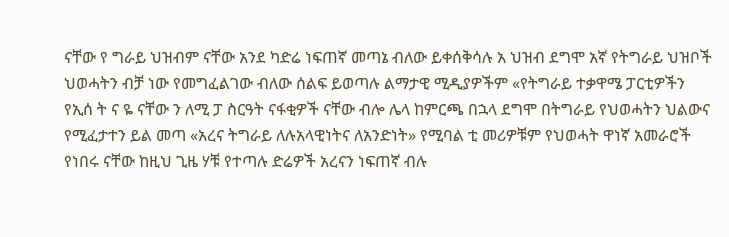ናቸው የ ግራይ ህዝብም ናቸው አንደ ካድሬ ነፍጠኛ መጣኔ ብለው ይቀሰቅሳሉ አ ህዝብ ደግሞ አኛ የትግራይ ህዝቦች ህወሓትን ብቻ ነው የመግፈልገው ብለው ሰልፍ ይወጣሉ ልማታዊ ሚዲያዎችም «የትግራይ ተቃዋሜ ፓርቲዎችን የኢሰ ት ና ዬ ናቸው ን ለሚ ፓ ስርዓት ናፋቂዎች ናቸው ብሎ ሌላ ከምርጫ በኋላ ደግሞ በትግራይ የህወሓትን ህልውና የሚፈታተን ይል መጣ «አረና ትግራይ ለሉአላዊነትና ለአንድነት» የሚባል ቲ መሪዎቹም የህወሓት ዋነኛ አመራሮች የነበሩ ናቸው ከዚህ ጊዜ ሃቹ የተጣሉ ድሬዎች አረናን ነፍጠኛ ብሉ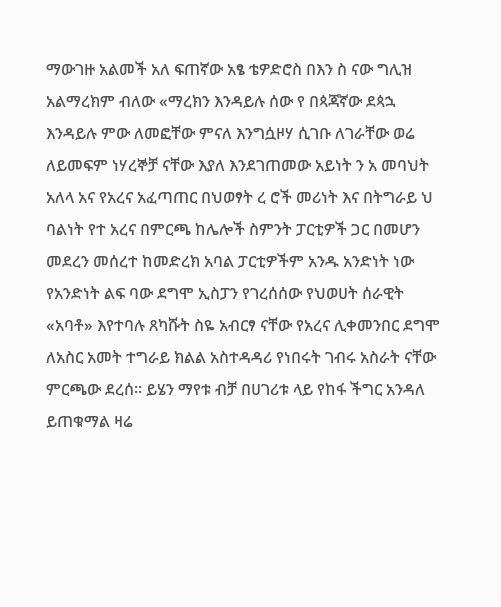ማውገዙ አልመች አለ ፍጠኛው አፄ ቴዎድሮስ በእን ስ ናው ግሊዝ አልማረክም ብለው «ማረክን እንዳይሉ ሰው የ በጳጃኛው ደጳኋ እንዳይሉ ምው ለመፎቸው ምናለ እንግሷዞሃ ሲገቡ ለገራቸው ወሬ ለይመፍም ነሃረኞቻ ናቸው እያለ እንደገጠመው አይነት ን አ መባህት አለላ አና የአረና አፈጣጠር በህወፃት ረ ሮች መሪነት እና በትግራይ ህ ባልነት የተ አረና በምርጫ ከሌሎች ስምንት ፓርቲዎች ጋር በመሆን መደረን መሰረተ ከመድረክ አባል ፓርቲዎችም አንዱ አንድነት ነው የአንድነት ልፍ ባው ደግሞ ኢስፓን የገረሰሰው የህወሀት ሰራዊት «አባቶ» እየተባሉ ጸካሹት ስዬ አብርፃ ናቸው የአረና ሊቀመንበር ደግሞ ለአስር አመት ተግራይ ክልል አስተዳዳሪ የነበሩት ገብሩ አስራት ናቸው ምርጫው ደረሰ። ይሄን ማየቱ ብቻ በሀገሪቱ ላይ የከፋ ችግር አንዳለ ይጠቁማል ዛሬ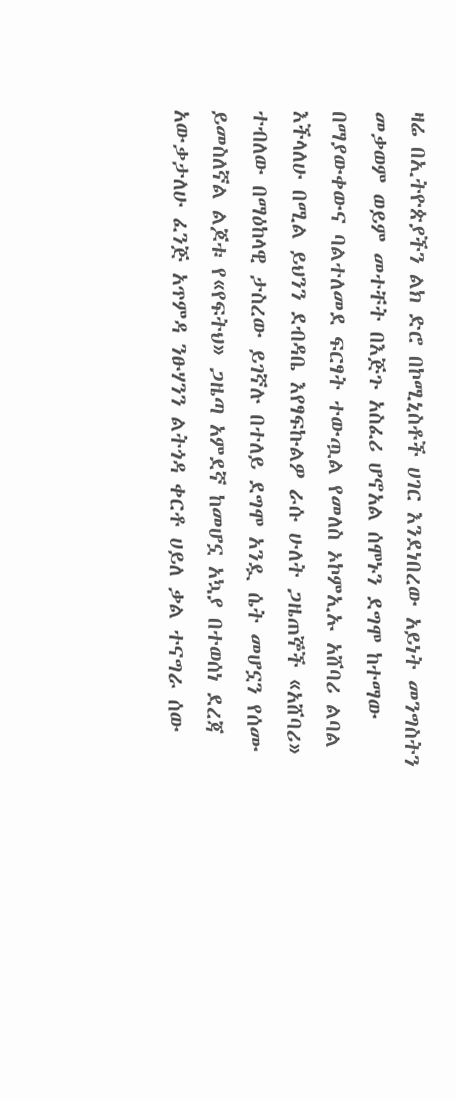ዛሬ በኢትዮጵያችን ልክ ድሮ በኮሚኒስቶች ሀገር እንደነበረው አይነት መንግስትን መቃወም ወይም መተቸት በእጅጉ አስፈሪ ሆኖአል ሰሞኑን ደግሞ ከተማው በማያውቀውና ባልተለመደ ፍርፃት ተውጧል የመለስ ኦኮምኢኡ አሸባሪ ልባል እችላለሁ በሚል ይህንን ደብዳቤ እየፃፍኩልዎ ራሱ ሁለት ጋዜጠኞች «አሸባሪ» ተብለው በማዕከላዊ ታስረው ይገኛሉ በተለይ ደግሞ አንዷ ሴት መሆኗን የሰሙ ይመስለኛል ልጆቱ የ«የፍትህ» ጋዜጣ አምደኛ ከመሆኗ አኳያ በተወሰነ ደረጃ አውቃታለሁ ፈንጅ አጥምዳ ንፁሃንን ልትጎዳ ቀርቶ ሀይለ ቃል ተናግራ ሰው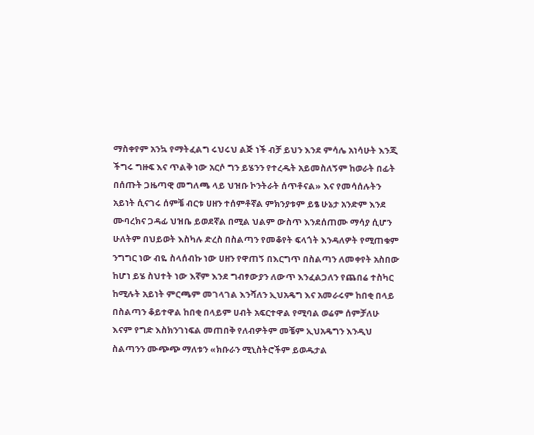ማስቀየም አንኳ የማትፈልግ ሩህሩህ ልጅ ነች ብቻ ይህን እንደ ምሳሌ አነሳሁት እንጂ ችግሩ ግዙፍ እና ጥልቅ ነው አርሶ ግን ይሄንን የተረዱት አይመስለኝም ከወራት በፊት በሰጡት ጋዜጣዊ መግለጫ ላይ ህዝቡ ኮንትራት ሰጥቶናል» እና የመሳሰሉትን አይነት ሲናገሩ ሰምቼ ብርቱ ሀዘን ተሰምቶኛል ምክንያቱም ይፄ ሁኔታ አንድም እንደ ሙባረክና ጋዳፊ ህዝቤ ይወደኛል በሚል ህልም ውስጥ እንደሰጠሙ ማሳያ ሲሆን ሁለትም በህይወት እስካሉ ድረስ በስልጣን የመቆየት ፍላጎት እንዳለዎት የሚጠቁም ንግግር ነው ብዬ ስላሰብኩ ነው ሀዘን የዋጠኝ በእርግጥ በስልጣን ለመቀየት አስበው ከሆነ ይሄ ስህተት ነው እኛም እንደ ግብፃውያን ለውጥ እንፈልጋለን የጨበሬ ተስካር ከሚሉት አይነት ምርጫም መገላገል እንሻለን ኢህአዴግ እና አመራሩም ከበቂ በላይ በስልጣን ቆይተዋል ከበቂ በላይም ሀብት አፍርተዋል የሚባል ወሬም ሰምቻለሁ እናም የግድ እስክንገነፍል መጠበቅ የለብዎትም መቼም ኢህአዴግን እንዲህ ስልጣንን ሙጭጭ ማለቱን «ክቡራን ሚኒስትሮችም ይወዱታል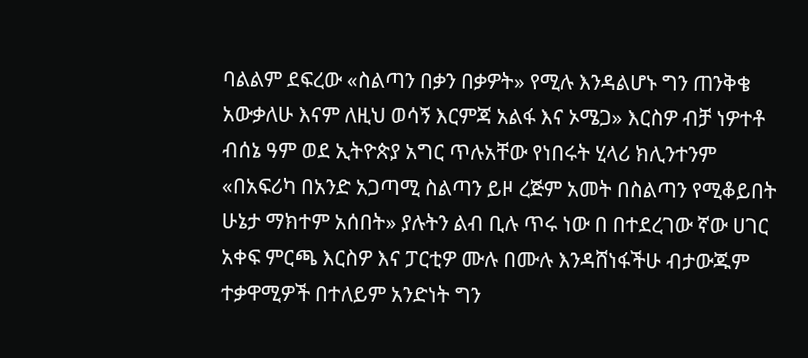ባልልም ደፍረው «ስልጣን በቃን በቃዎት» የሚሉ እንዳልሆኑ ግን ጠንቅቄ አውቃለሁ እናም ለዚህ ወሳኝ እርምጃ አልፋ እና ኦሜጋ» እርስዎ ብቻ ነዎተቶ ብሰኔ ዓም ወደ ኢትዮጵያ አግር ጥሉአቸው የነበሩት ሂላሪ ክሊንተንም «በአፍሪካ በአንድ አጋጣሚ ስልጣን ይዞ ረጅም አመት በስልጣን የሚቆይበት ሁኔታ ማክተም አሰበት» ያሉትን ልብ ቢሉ ጥሩ ነው በ በተደረገው ኛው ሀገር አቀፍ ምርጫ እርስዎ እና ፓርቲዎ ሙሉ በሙሉ እንዳሸነፋችሁ ብታውጁም ተቃዋሚዎች በተለይም አንድነት ግን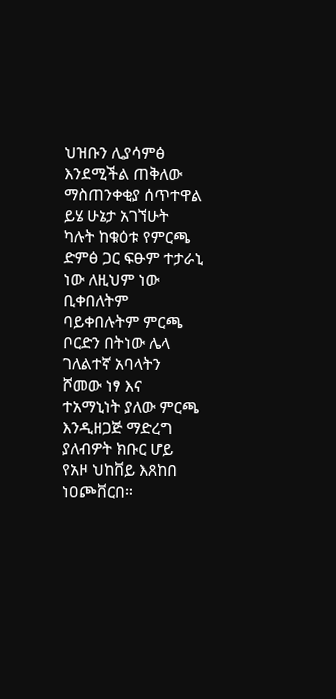ህዝቡን ሊያሳምፅ እንደሚችል ጠቅለው ማስጠንቀቂያ ሰጥተዋል ይሄ ሁኔታ አገኘሁት ካሉት ከቁዕቱ የምርጫ ድምፅ ጋር ፍፁም ተታራኒ ነው ለዚህም ነው ቢቀበለትም ባይቀበሉትም ምርጫ ቦርድን በትነው ሌላ ገለልተኛ አባላትን ሾመው ነፃ እና ተአማኒነት ያለው ምርጫ እንዲዘጋጅ ማድረግ ያለብዎት ክቡር ሆይ የአዞ ህከቨይ እጸከበ ነዐጮቨርበ።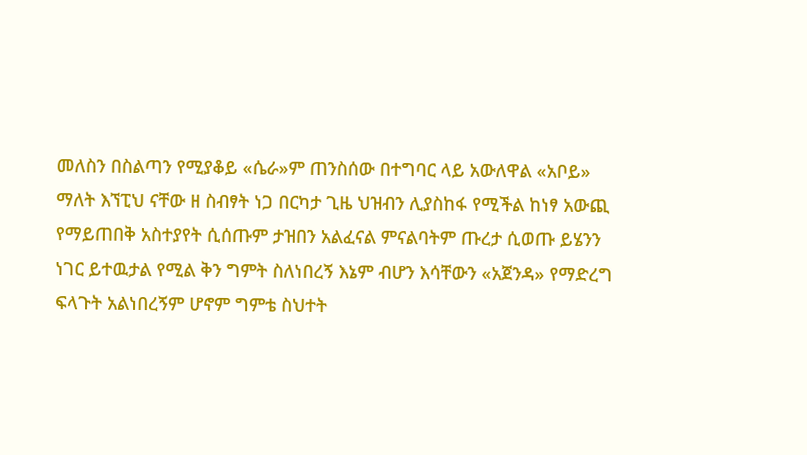መለስን በስልጣን የሚያቆይ «ሴራ»ም ጠንስሰው በተግባር ላይ አውለዋል «አቦይ» ማለት እኘፒህ ናቸው ዘ ስብፃት ነጋ በርካታ ጊዜ ህዝብን ሊያስከፋ የሚችል ከነፃ አውጪ የማይጠበቅ አስተያየት ሲሰጡም ታዝበን አልፈናል ምናልባትም ጡረታ ሲወጡ ይሄንን ነገር ይተዉታል የሚል ቅን ግምት ስለነበረኝ እኔም ብሆን እሳቸውን «አጀንዳ» የማድረግ ፍላጉት አልነበረኝም ሆኖም ግምቴ ስህተት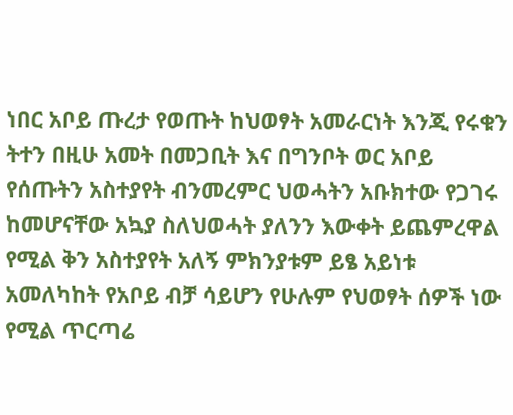ነበር አቦይ ጡረታ የወጡት ከህወፃት አመራርነት እንጂ የሩቁን ትተን በዚሁ አመት በመጋቢት እና በግንቦት ወር አቦይ የሰጡትን አስተያየት ብንመረምር ህወሓትን አቡክተው የጋገሩ ከመሆናቸው አኳያ ስለህወሓት ያለንን እውቀት ይጨምረዋል የሚል ቅን አስተያየት አለኝ ምክንያቱም ይፄ አይነቱ አመለካከት የአቦይ ብቻ ሳይሆን የሁሉም የህወፃት ሰዎች ነው የሚል ጥርጣሬ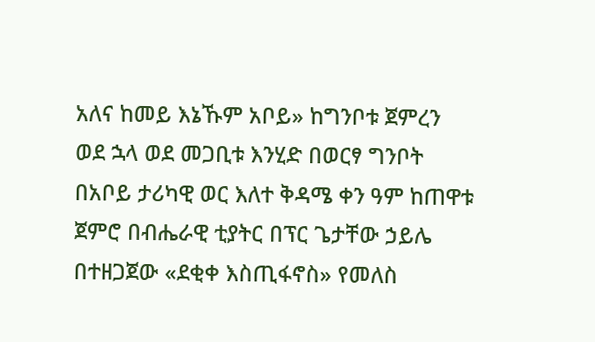አለና ከመይ እኔኹም አቦይ» ከግንቦቱ ጀምረን ወደ ኋላ ወደ መጋቢቱ እንሂድ በወርፃ ግንቦት በአቦይ ታሪካዊ ወር እለተ ቅዳሜ ቀን ዓም ከጠዋቱ ጀምሮ በብሔራዊ ቲያትር በፕር ጌታቸው ኃይሌ በተዘጋጀው «ደቂቀ እስጢፋኖስ» የመለስ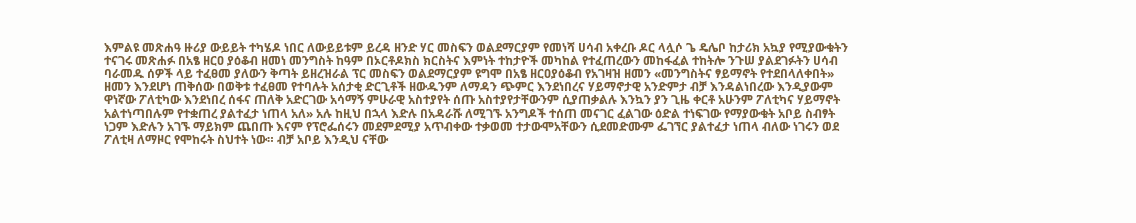እምልዩ መጽሐዓ ዙሪያ ውይይት ተካሄዶ ነበር ለውይይቱም ይረዳ ዘንድ ሃር መስፍን ወልደማርያም የመነሻ ሀሳብ አቀረቡ ዶር ላሏሶ ጌ ዴሌቦ ከታሪክ አኳያ የሚያውቁትን ተናገሩ መጽሐፉ በአፄ ዘርዐ ያዕቆብ ዘመነ መንግስት ከዓም በኦርቶዶክስ ክርስትና እምነት ተከታዮች መካከል የተፈጠረውን መከፋፈል ተከትሎ ንጉሠ ያልደገፉትን ሀሳብ ባራመዱ ሰዎች ላይ ተፈፀመ ያለውን ቅጣት ይዘረዝራል ፕር መስፍን ወልደማርያም ዩግሞ በአፄ ዘርዐያዕቆብ የአገዛዝ ዘመን «መንግስትና ፃይማኖት የተደበላለቀበት» ዘመን እንደሆነ ጠቅሰው በወቅቱ ተፈፀመ የተባሉት አሰታቂ ድርጊቶች ዘውዱንም ለማዳን ጭምር እንደነበረና ሃይማኖታዊ አንድምታ ብቻ እንዳልነበረው እንዲያውም ዋነኛው ፖለቲካው እንደነበረ ሰፋና ጠለቅ አድርገው አሳማኝ ምሁራዊ አስተያየት ሰጡ አስተያየታቸውንም ሲያጠቃልሉ እንኳን ያን ጊዜ ቀርቶ አሁንም ፖለቲካና ሃይማኖት አልተነጣበሉም የተቋጠረ ያልተፈታ ነጠላ አለ» አሉ ከዚህ በኋላ እድሉ በአዳራሹ ለሚገኙ አንግዶች ተሰጠ መናገር ፈልገው ዕድል ተነፍገው የማያውቁት አቦይ ስብፃት ነጋም እድሉን አገኙ ማይክም ጨበጡ እናም የፕሮፌሰሩን መደምደሚያ አጥብቀው ተቃወመ ተታውሞአቸውን ሲደመድሙም ፌገኘር ያልተፈታ ነጠላ ብለው ነገሩን ወደ ፖለቲዛ ለማዞር የሞከሩት ስህተት ነው። ብቻ አቦይ እንዲህ ናቸው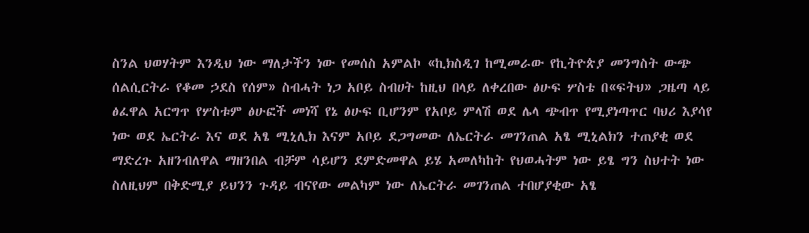ስንል ህወሃትም እንዲህ ነው ማለታችን ነው የመሰስ አምልኮ «ኪክስዲገ ከሚመራው የኪትዮጵያ መንግስት ውጭ ሰልሲርትራ የቆመ ኃደስ የሰም» ስብሓት ነጋ አቦይ ስብሀት ከዚህ በላይ ለቀረበው ፅሁፍ ሦስቴ በ«ፍትህ» ጋዜጣ ላይ ፅፈዋል አርግጥ የሦስቱም ፅሁፎች መነሻ የኔ ፅሁፍ ቢሆንም የአቦይ ምላሽ ወደ ሌላ ጭብጥ የሚያነጣጥር ባህሪ እያሳየ ነው ወደ ኤርትራ እና ወደ አፄ ሚኒሊክ እናም አቦይ ደጋግመው ለኤርትራ መገንጠል አፄ ሚኒልክን ተጠያቂ ወደ ማድረጉ አዘንብለዋል ማዘንበል ብቻም ሳይሆን ደምድመዋል ይሄ አመለካከት የህወሓትም ነው ይፄ ግን ስህተት ነው ስለዚህም በቅድሚያ ይህንን ጉዳይ ብናየው መልካም ነው ለኤርትራ መገንጠል ተበሆያቂው አፄ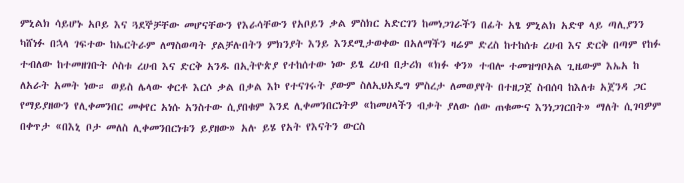ምኒልክ ሳይሆኑ አቦይ እና ጓደኞቻቸው መሆናቸውን የእራሳቸውን የአቦይን ቃል ምስክር አድርገን ከመነጋገራችን በፊት አፄ ምኒልክ አድዋ ላይ ጣሊያንን ካሸነፉ በኋላ ገፍተው ከኤርትራም ለማስወጣት ያልቻሉበትን ምክንያት እንይ እንደሚታወቀው በአለማችን ዛሬም ድረስ ከተከሰቱ ረሀብ እና ድርቅ በጣም የከፉ ተብለው ከተመዘገቡት ሶስቱ ረሀብ እና ድርቅ አንዱ በኢትዮጵያ የተከሰተው ነው ይፄ ረሀብ በታሪክ «ክፉ ቀን» ተብሎ ተመዝግቦአል ጊዜውም እኤአ ከ ለአራት አመት ነው። ወይስ ሌላው ቀርቶ እርሶ ቃል በቃል እኮ የተናገሩት ያውም ስለኢህአዴግ ምስረታ ለመወያየት በተዘጋጀ ስብሰባ ከእለቱ አጀንዳ ጋር የማይያዘውን የሊቀመንበር መቀየር አነሱ አንስተው ሲያበቁም እንደ ሊቀመንበርነትዎ «ከመሀላችን ብቃት ያለው ሰው ጠቁሙና እንነጋገርበት» ማለት ሲገባዎም በቀጥታ «በእኒ ቦታ መለስ ሊቀመንበርነቱን ይያዘው» አሉ ይሄ የአት የእናትን ውርስ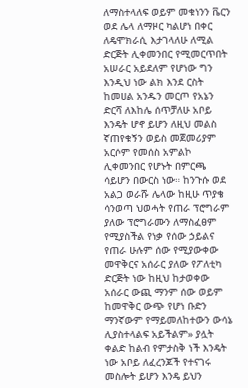ለማስተላለፍ ወይም መቁነንን ቬርን ወደ ሌላ ለማዞር ካልሆነ በቀር ለዴሞክራሲ እታገላለሁ ለሚል ድርጅት ሊቀመንበር የሚመርጥበት አሠራር አይደለም የሆነው ግን እንዲህ ነው ልክ እንደ ርስት ከመሀል አንዱን መርጦ የአኔን ድርሻ ለእከሌ ሰጥቻለሁ አቦይ እንዴት ሆኖ ይሆን ለዚህ መልስ ኛጠየቁኝን ወይስ መጀመሪያም አርሶም የመሰስ አምልኮ ሊቀመንበር የሆኑት በምርጫ ሳይሆን በውርስ ነው። ከንጉሱ ወደ አልጋ ወራሹ ሌላው ከዚሁ ጥያቄ ሳንወጣ ህወሓት የጠራ ፕሮግራም ያለው ፕሮግራሙን ለማስፈፀም የሚያስችል የነቃ የሰው ኃይልና የጠራ ሁሉም ሰው የሚያውቀው መዋቅርና አሰራር ያለው የፖለቲካ ድርጅት ነው ከዚህ ከታወቀው አሰራር ውጪ ማንም ሰው ወይም ከመዋቅር ውጭ የሆነ ቡድን ማንኛውም የማይመለከተውን ውሳኔ ሊያስተላልፍ አይችልም» ያሏት ቀልድ ከልብ የምታስቅ ነች እንዴት ነው አቦይ ለፈረንጆች የተናገሩ መስሎት ይሆን እንዴ ይህን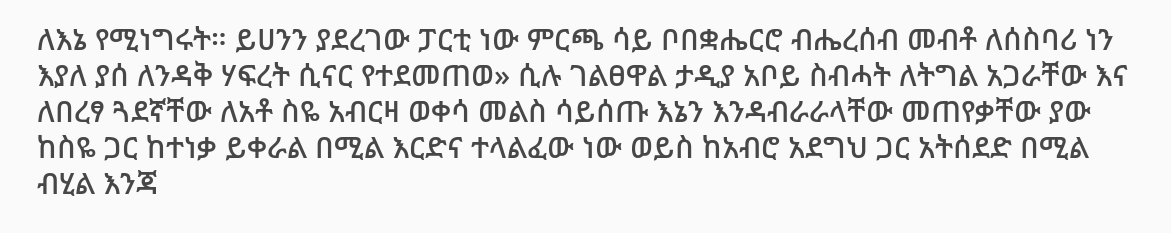ለእኔ የሚነግሩት። ይሀንን ያደረገው ፓርቲ ነው ምርጫ ሳይ ቦበቋሔርሮ ብሔረሰብ መብቶ ለሰስባሪ ነን እያለ ያሰ ለንዳቅ ሃፍረት ሲናር የተደመጠወ» ሲሉ ገልፀዋል ታዲያ አቦይ ስብሓት ለትግል አጋራቸው እና ለበረፃ ጓደኛቸው ለአቶ ስዬ አብርዛ ወቀሳ መልስ ሳይሰጡ እኔን እንዳብራራላቸው መጠየቃቸው ያው ከስዬ ጋር ከተነቃ ይቀራል በሚል እርድና ተላልፈው ነው ወይስ ከአብሮ አደግህ ጋር አትሰደድ በሚል ብሂል እንጃ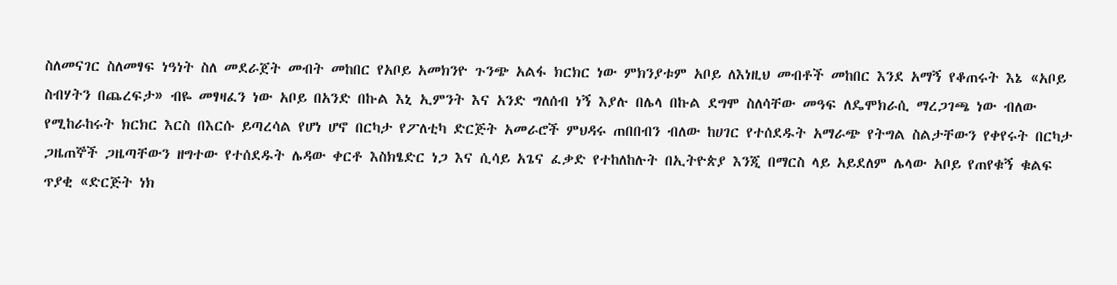ስለመናገር ስለመፃፍ ነዓነት ስለ መደራጀት መብት መከበር የአቦይ አመክንዮ ጉንጭ አልፋ ክርክር ነው ምክንያቱም አቦይ ለእነዚህ መብቶች መከበር እንደ አማኝ የቆጠሩት እኔ «አቦይ ስብሃትን በጨረፍታ» ብዬ መፃዛፈን ነው አቦይ በአንድ በኩል እኒ ኢምንት እና አንድ ግለሰብ ነኝ እያሉ በሌላ በኩል ደግሞ ስለሳቸው መዓፍ ለዴሞክራሲ ማረጋገጫ ነው ብለው የሚከራከሩት ክርክር እርስ በእርሱ ይጣረሳል የሆነ ሆኖ በርካታ የፖለቲካ ድርጅት አመራሮች ምህዳሩ ጠበበብን ብለው ከሀገር የተሰደዱት አማራጭ የትግል ስልታቸውን የቀየሩት በርካታ ጋዜጠኞች ጋዜጣቸውን ዘግተው የተሰደዱት ሌዳው ቀርቶ እስክፄድር ነጋ እና ሲሳይ አጌና ፈቃድ የተከለከሉት በኢትዮጵያ እንጂ በማርስ ላይ አይደለም ሌላው አቦይ የጠየቁኝ ቁልፍ ጥያቂ «ድርጅት ነክ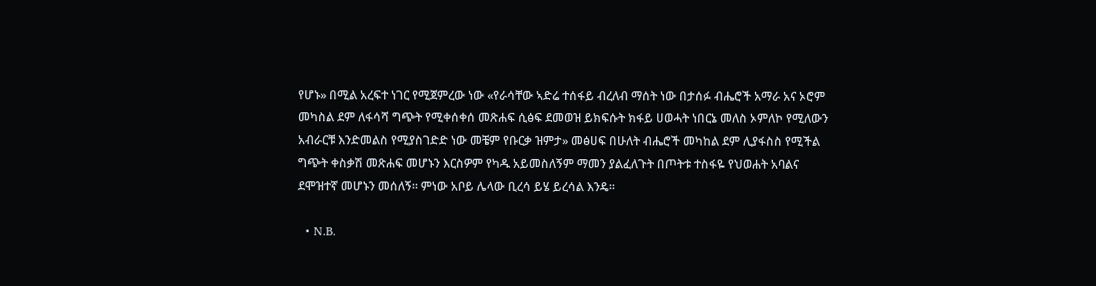የሆኑ» በሚል አረፍተ ነገር የሚጀምረው ነው «የራሳቸው ኣድሬ ተሰፋይ ብረለብ ማሰት ነው በታሰፉ ብሔሮች አማራ አና ኦሮም መካስል ደም ለፋሳሻ ግጭት የሚቀሰቀሰ መጽሐፍ ሲፅፍ ደመወዝ ይክፍሱት ክፋይ ሀወሓት ነበርኔ መለስ ኦምለኮ የሚለውን አብራርቹ እንድመልስ የሚያስገድድ ነው መቼም የቡርቃ ዝምታ» መፅሀፍ በሁለት ብሔሮች መካከል ደም ሊያፋስስ የሚችል ግጭት ቀስቃሽ መጽሐፍ መሆኑን እርስዎም የካዱ አይመስለኝም ማመን ያልፈለጉት በጦትቱ ተስፋዬ የህወሐት አባልና ደሞዝተኛ መሆኑን መሰለኝ። ምነው አቦይ ሌላው ቢረሳ ይሄ ይረሳል እንዴ።

  • N.B.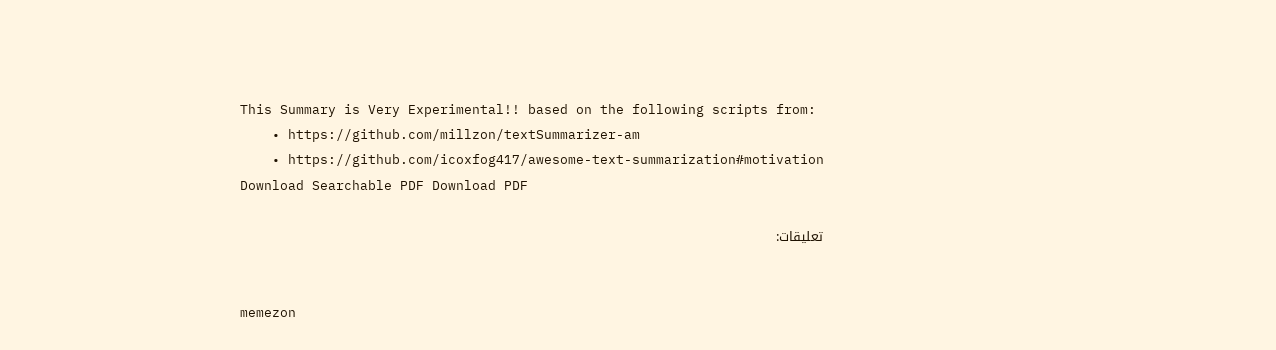This Summary is Very Experimental!! based on the following scripts from:
    • https://github.com/millzon/textSummarizer-am
    • https://github.com/icoxfog417/awesome-text-summarization#motivation
Download Searchable PDF Download PDF

تعليقات:


memezon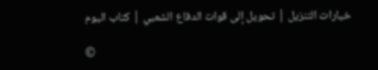خيارات التنزيل | تحويل إلى قوات الدفاع الشعبي | كتاب اليوم

©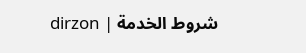dirzon | شروط الخدمة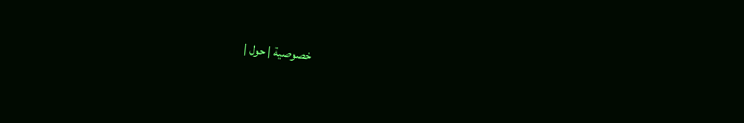| خصوصية | حول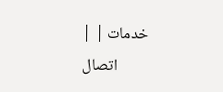| خدمات | اتصال